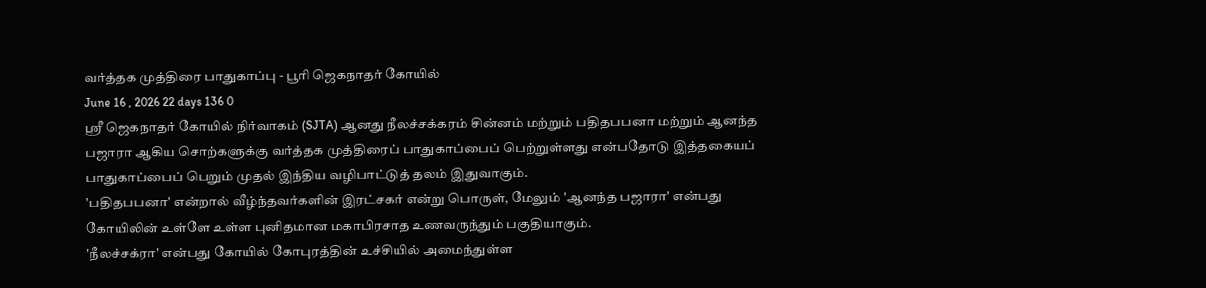வர்த்தக முத்திரை பாதுகாப்பு - பூரி ஜெகநாதர் கோயில்
June 16 , 2026 22 days 136 0
ஸ்ரீ ஜெகநாதர் கோயில் நிர்வாகம் (SJTA) ஆனது நீலச்சக்கரம் சின்னம் மற்றும் பதிதபபனா மற்றும் ஆனந்த பஜாரா ஆகிய சொற்களுக்கு வர்த்தக முத்திரைப் பாதுகாப்பைப் பெற்றுள்ளது என்பதோடு இத்தகையப் பாதுகாப்பைப் பெறும் முதல் இந்திய வழிபாட்டுத் தலம் இதுவாகும்.
'பதிதபபனா' என்றால் வீழ்ந்தவர்களின் இரட்சகர் என்று பொருள், மேலும் 'ஆனந்த பஜாரா' என்பது கோயிலின் உள்ளே உள்ள புனிதமான மகாபிரசாத உணவருந்தும் பகுதியாகும்.
'நீலச்சக்ரா' என்பது கோயில் கோபுரத்தின் உச்சியில் அமைந்துள்ள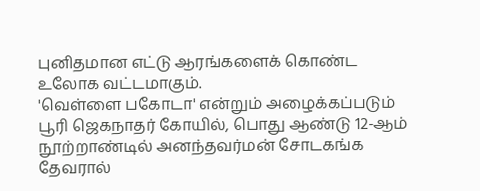புனிதமான எட்டு ஆரங்களைக் கொண்ட உலோக வட்டமாகும்.
'வெள்ளை பகோடா' என்றும் அழைக்கப்படும் பூரி ஜெகநாதர் கோயில், பொது ஆண்டு 12-ஆம் நூற்றாண்டில் அனந்தவர்மன் சோடகங்க தேவரால்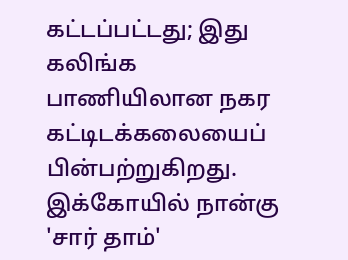கட்டப்பட்டது; இது கலிங்க பாணியிலான நகர கட்டிடக்கலையைப் பின்பற்றுகிறது.
இக்கோயில் நான்கு 'சார் தாம்'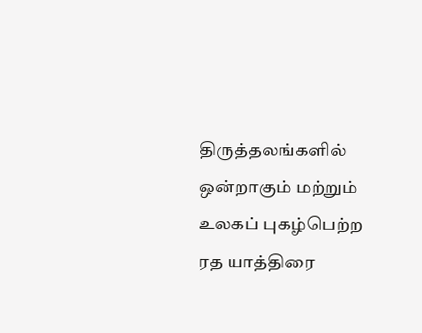திருத்தலங்களில் ஒன்றாகும் மற்றும் உலகப் புகழ்பெற்ற ரத யாத்திரை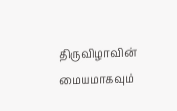திருவிழாவின் மையமாகவும்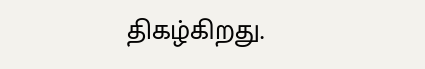திகழ்கிறது.